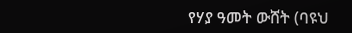የሃያ ዓመት ውሸት (ባዩህ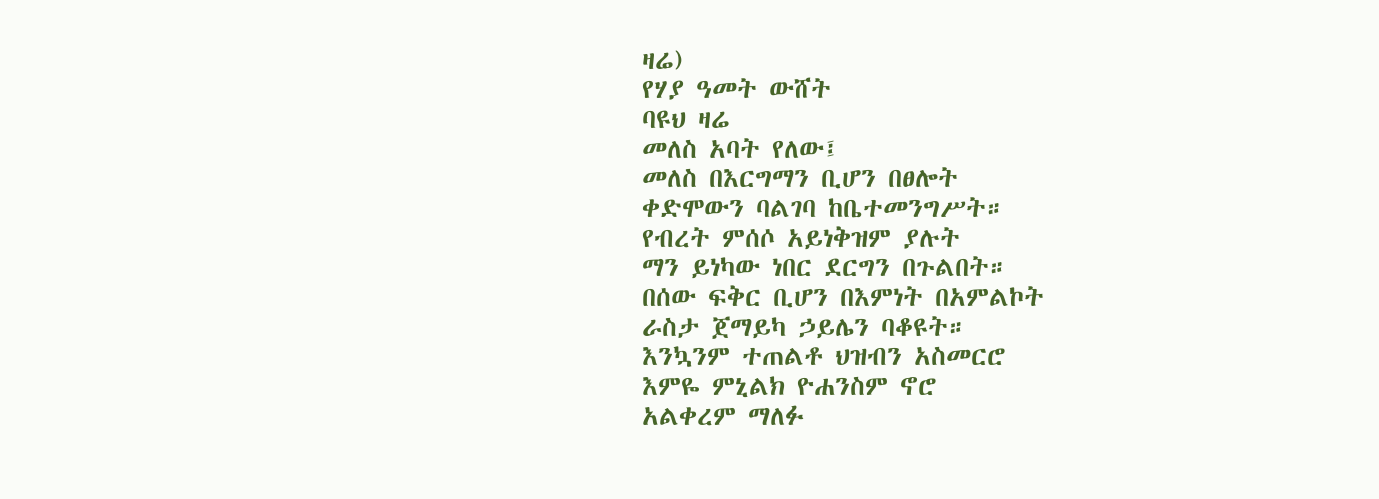ዛሬ)
የሃያ ዓመት ውሸት
ባዩህ ዛሬ
መለስ አባት የለው፤
መለስ በእርግማን ቢሆን በፀሎት
ቀድሞውን ባልገባ ከቤተመንግሥት።
የብረት ምሰሶ አይነቅዝም ያሉት
ማን ይነካው ነበር ደርግን በጉልበት።
በሰው ፍቅር ቢሆን በእምነት በአምልኮት
ራስታ ጀማይካ ኃይሌን ባቆዩት።
እንኳንም ተጠልቶ ህዝብን አስመርሮ
እምዬ ምኒልክ ዮሐንስም ኖሮ
አልቀረም ማለፉ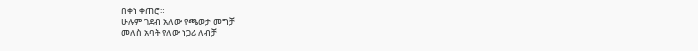በቀነ ቀጠሮ።
ሁሉም ገደብ አለው የጫወታ መግቻ
መለስ አባት የለው ነጋሪ ለብቻ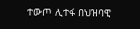ተውጦ ሊተፋ በህዝባዊ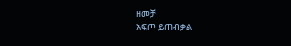ዘመቻ
አፍጦ ይጠብቃል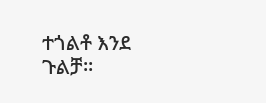ተጎልቶ እንደ ጉልቻ።